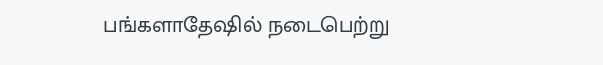பங்களாதேஷில் நடைபெற்று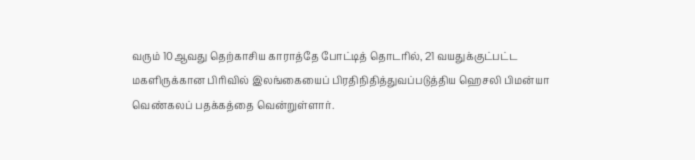வரும் 10ஆவது தெற்காசிய காராத்தே போட்டித் தொடரில், 21 வயதுக்குட்பட்ட மகளிருக்கான பிரிவில் இலங்கையைப் பிரதிநிதித்துவப்படுத்திய ஹெசலி பிமன்யா வெண்கலப் பதக்கத்தை வென்றுள்ளார்.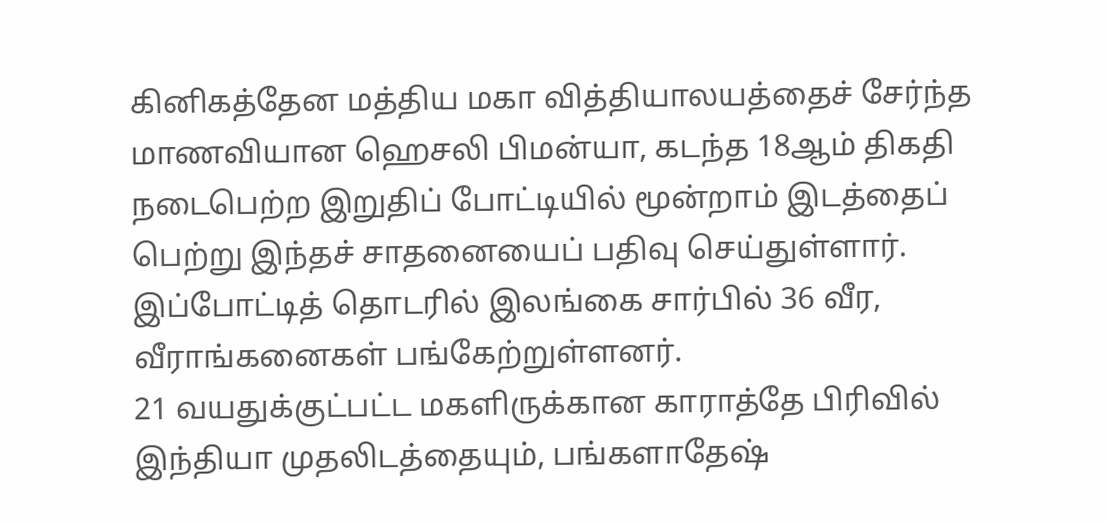கினிகத்தேன மத்திய மகா வித்தியாலயத்தைச் சேர்ந்த மாணவியான ஹெசலி பிமன்யா, கடந்த 18ஆம் திகதி நடைபெற்ற இறுதிப் போட்டியில் மூன்றாம் இடத்தைப் பெற்று இந்தச் சாதனையைப் பதிவு செய்துள்ளார்.
இப்போட்டித் தொடரில் இலங்கை சார்பில் 36 வீர, வீராங்கனைகள் பங்கேற்றுள்ளனர்.
21 வயதுக்குட்பட்ட மகளிருக்கான காராத்தே பிரிவில் இந்தியா முதலிடத்தையும், பங்களாதேஷ்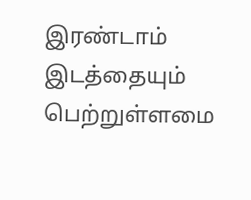இரண்டாம் இடத்தையும் பெற்றுள்ளமை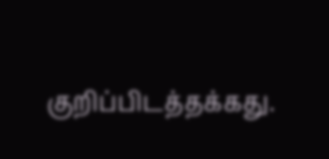குறிப்பிடத்தக்கது.